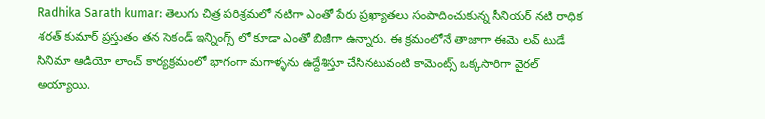Radhika Sarath kumar: తెలుగు చిత్ర పరిశ్రమలో నటిగా ఎంతో పేరు ప్రఖ్యాతలు సంపాదించుకున్న సీనియర్ నటి రాధిక శరత్ కుమార్ ప్రస్తుతం తన సెకండ్ ఇన్నింగ్స్ లో కూడా ఎంతో బిజీగా ఉన్నారు. ఈ క్రమంలోనే తాజాగా ఈమె లవ్ టుడే సినిమా ఆడియో లాంచ్ కార్యక్రమంలో భాగంగా మగాళ్ళను ఉద్దేశిస్తూ చేసినటువంటి కామెంట్స్ ఒక్కసారిగా వైరల్ అయ్యాయి.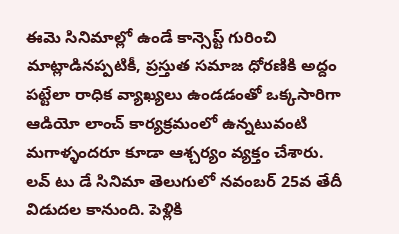ఈమె సినిమాల్లో ఉండే కాన్సెప్ట్ గురించి మాట్లాడినప్పటికీ, ప్రస్తుత సమాజ ధోరణికి అద్దం పట్టేలా రాధిక వ్యాఖ్యలు ఉండడంతో ఒక్కసారిగా ఆడియో లాంచ్ కార్యక్రమంలో ఉన్నటువంటి మగాళ్ళందరూ కూడా ఆశ్చర్యం వ్యక్తం చేశారు. లవ్ టు డే సినిమా తెలుగులో నవంబర్ 25వ తేదీ విడుదల కానుంది. పెళ్లికి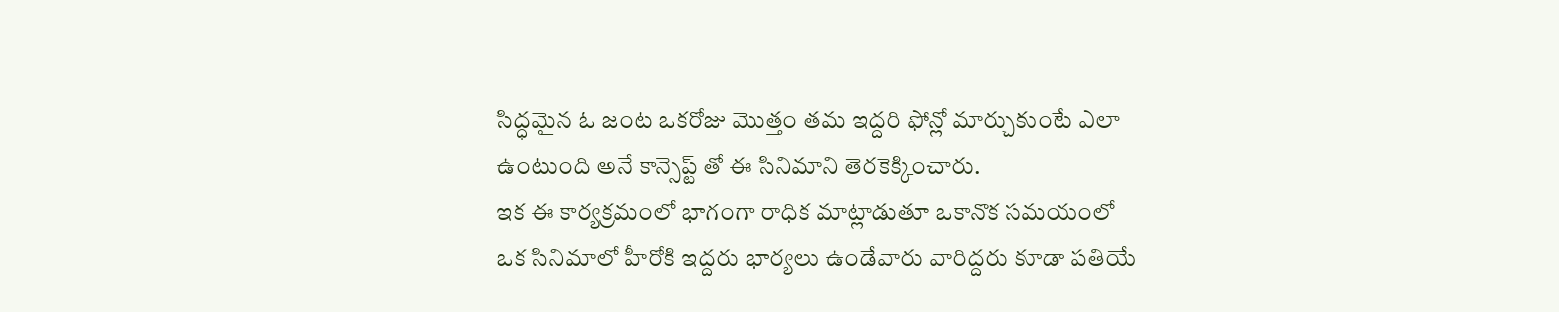సిద్ధమైన ఓ జంట ఒకరోజు మొత్తం తమ ఇద్దరి ఫోన్లో మార్చుకుంటే ఎలా ఉంటుంది అనే కాన్సెప్ట్ తో ఈ సినిమాని తెరకెక్కించారు.
ఇక ఈ కార్యక్రమంలో భాగంగా రాధిక మాట్లాడుతూ ఒకానొక సమయంలో ఒక సినిమాలో హీరోకి ఇద్దరు భార్యలు ఉండేవారు వారిద్దరు కూడా పతియే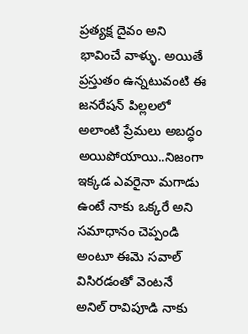ప్రత్యక్ష దైవం అని భావించే వాళ్ళు. అయితే ప్రస్తుతం ఉన్నటువంటి ఈ జనరేషన్ పిల్లలలో అలాంటి ప్రేమలు అబద్ధం అయిపోయాయి..నిజంగా ఇక్కడ ఎవరైనా మగాడు ఉంటే నాకు ఒక్కరే అని సమాధానం చెప్పండి అంటూ ఈమె సవాల్ విసిరడంతో వెంటనే అనిల్ రావిపూడి నాకు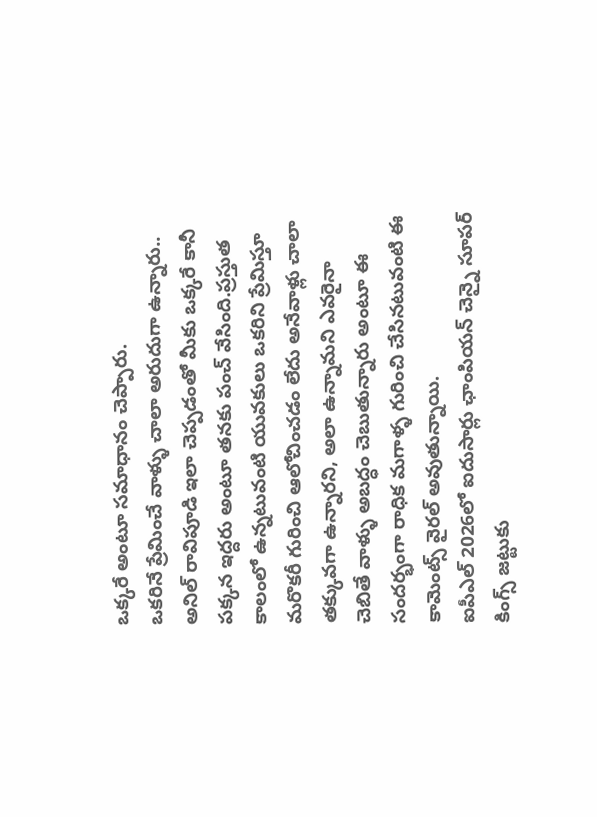ఒక్కరే అంటూ సమాధానం చెప్పారు.
ఒకరినే ప్రేమించే వాళ్ళు చాలా అరుదుగా ఉన్నారు..
అనిల్ రావిపూడి ఇలా చెప్పడంతో మీకు ఒక్కరే కానీ పక్కన ఇద్దరు అంటూ తనకు పంచ్ వేసింది.ప్రస్తుత కాలంలో ఉన్నటువంటి యువకులు ఒకరిని ప్రేమిస్తూ మరొకరీ గురించి ఆలోచించడం లేదు అనేవాళ్లు చాలా తక్కువగా ఉన్నారని, అలా ఉన్నామని ఎవరైనా చెబితే వాళ్ళు అబద్ధం చెబుతున్నారు అంటూ ఈ సందర్భంగా రాధిక మగాళ్ళ గురించి చేసినటువంటి ఈ కామెంట్స్ వైరల్ అవుతున్నాయి.
ఐపీఎల్ 2026లో ఐదుసార్లు ఛాంపియన్ చెన్నై సూపర్ కింగ్స్ జట్టుకు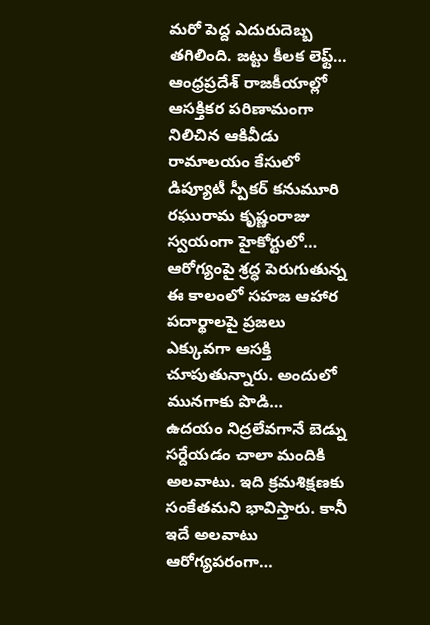మరో పెద్ద ఎదురుదెబ్బ తగిలింది. జట్టు కీలక లెఫ్ట్…
ఆంధ్రప్రదేశ్ రాజకీయాల్లో ఆసక్తికర పరిణామంగా నిలిచిన ఆకివీడు రామాలయం కేసులో డిప్యూటీ స్పీకర్ కనుమూరి రఘురామ కృష్ణంరాజు స్వయంగా హైకోర్టులో…
ఆరోగ్యంపై శ్రద్ధ పెరుగుతున్న ఈ కాలంలో సహజ ఆహార పదార్థాలపై ప్రజలు ఎక్కువగా ఆసక్తి చూపుతున్నారు. అందులో మునగాకు పొడి…
ఉదయం నిద్రలేవగానే బెడ్ను సర్దేయడం చాలా మందికి అలవాటు. ఇది క్రమశిక్షణకు సంకేతమని భావిస్తారు. కానీ ఇదే అలవాటు ఆరోగ్యపరంగా…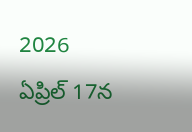2026 ఏప్రిల్ 17న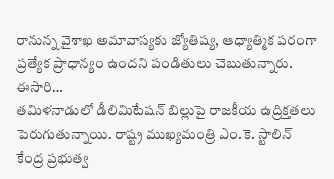రానున్న వైశాఖ అమావాస్యకు జ్యోతిష్య, ఆధ్యాత్మిక పరంగా ప్రత్యేక ప్రాధాన్యం ఉందని పండితులు చెబుతున్నారు. ఈసారి…
తమిళనాడులో డీలిమిటేషన్ బిల్లుపై రాజకీయ ఉద్రిక్తతలు పెరుగుతున్నాయి. రాష్ట్ర ముఖ్యమంత్రి ఎం.కె. స్టాలిన్ కేంద్ర ప్రభుత్వ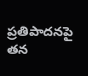ప్రతిపాదనపై తన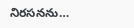నిరసనను…